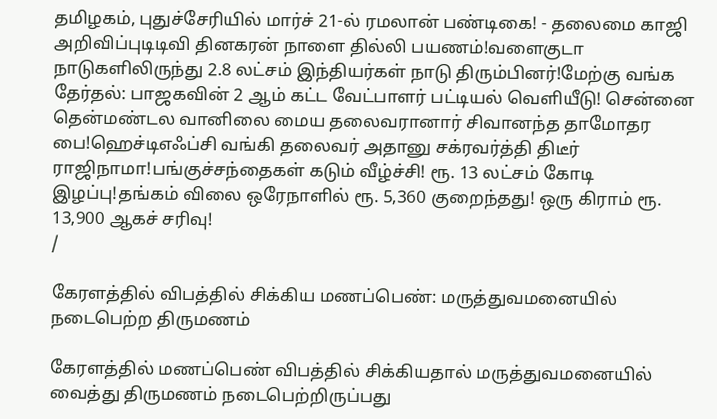தமிழகம், புதுச்சேரியில் மார்ச் 21-ல் ரமலான் பண்டிகை! - தலைமை காஜி அறிவிப்புடிடிவி தினகரன் நாளை தில்லி பயணம்!வளைகுடா நாடுகளிலிருந்து 2.8 லட்சம் இந்தியர்கள் நாடு திரும்பினர்!மேற்கு வங்க தேர்தல்: பாஜகவின் 2 ஆம் கட்ட வேட்பாளர் பட்டியல் வெளியீடு! சென்னை தென்மண்டல வானிலை மைய தலைவரானார் சிவானந்த தாமோதர பை!ஹெச்டிஎஃப்சி வங்கி தலைவர் அதானு சக்ரவர்த்தி திடீர் ராஜிநாமா!பங்குச்சந்தைகள் கடும் வீழ்ச்சி! ரூ. 13 லட்சம் கோடி இழப்பு!தங்கம் விலை ஒரேநாளில் ரூ. 5,360 குறைந்தது! ஒரு கிராம் ரூ. 13,900 ஆகச் சரிவு!
/

கேரளத்தில் விபத்தில் சிக்கிய மணப்பெண்: மருத்துவமனையில் நடைபெற்ற திருமணம்

கேரளத்தில் மணப்பெண் விபத்தில் சிக்கியதால் மருத்துவமனையில் வைத்து திருமணம் நடைபெற்றிருப்பது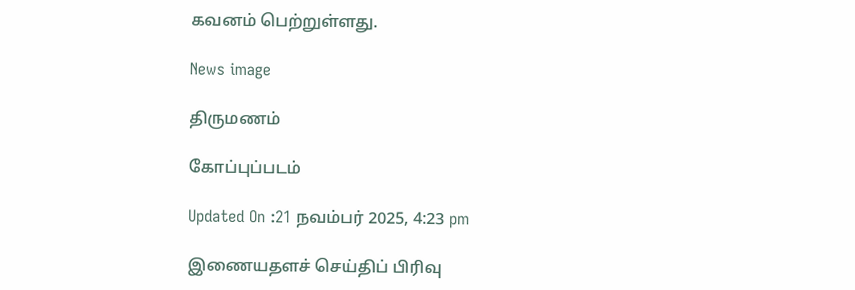கவனம் பெற்றுள்ளது.

News image

திருமணம்

கோப்புப்படம்

Updated On :21 நவம்பர் 2025, 4:23 pm

இணையதளச் செய்திப் பிரிவு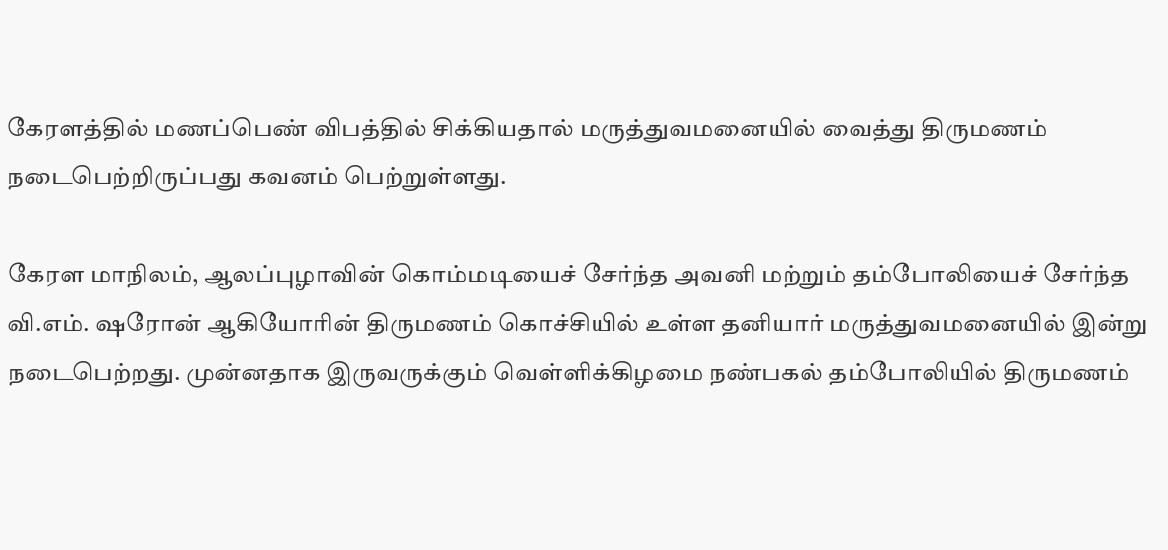கேரளத்தில் மணப்பெண் விபத்தில் சிக்கியதால் மருத்துவமனையில் வைத்து திருமணம் நடைபெற்றிருப்பது கவனம் பெற்றுள்ளது.

கேரள மாநிலம், ஆலப்புழாவின் கொம்மடியைச் சேர்ந்த அவனி மற்றும் தம்போலியைச் சேர்ந்த வி.எம். ஷரோன் ஆகியோரின் திருமணம் கொச்சியில் உள்ள தனியார் மருத்துவமனையில் இன்று நடைபெற்றது. முன்னதாக இருவருக்கும் வெள்ளிக்கிழமை நண்பகல் தம்போலியில் திருமணம்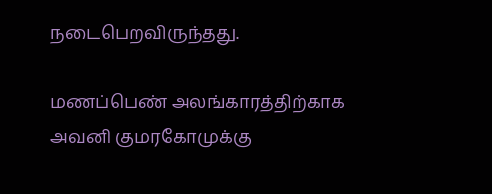நடைபெறவிருந்தது.

மணப்பெண் அலங்காரத்திற்காக அவனி குமரகோமுக்கு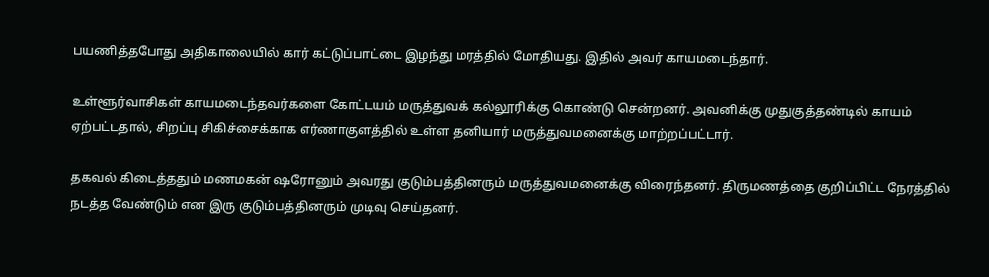பயணித்தபோது அதிகாலையில் கார் கட்டுப்பாட்டை இழந்து மரத்தில் மோதியது. இதில் அவர் காயமடைந்தார்.

உள்ளூர்வாசிகள் காயமடைந்தவர்களை கோட்டயம் மருத்துவக் கல்லூரிக்கு கொண்டு சென்றனர். அவனிக்கு முதுகுத்தண்டில் காயம் ஏற்பட்டதால், சிறப்பு சிகிச்சைக்காக எர்ணாகுளத்தில் உள்ள தனியார் மருத்துவமனைக்கு மாற்றப்பட்டார்.

தகவல் கிடைத்ததும் மணமகன் ஷரோனும் அவரது குடும்பத்தினரும் மருத்துவமனைக்கு விரைந்தனர். திருமணத்தை குறிப்பிட்ட நேரத்தில் நடத்த வேண்டும் என இரு குடும்பத்தினரும் முடிவு செய்தனர்.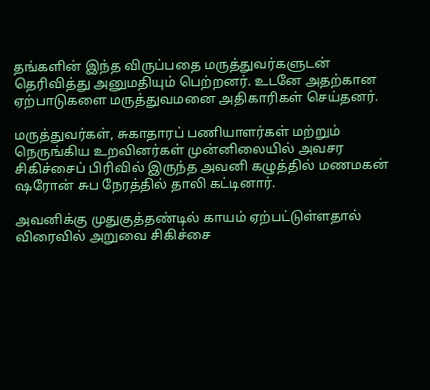தங்களின் இந்த விருப்பதை மருத்துவர்களுடன் தெரிவித்து அனுமதியும் பெற்றனர். உடனே அதற்கான ஏற்பாடுகளை மருத்துவமனை அதிகாரிகள் செய்தனர்.

மருத்துவர்கள், சுகாதாரப் பணியாளர்கள் மற்றும் நெருங்கிய உறவினர்கள் முன்னிலையில் அவசர சிகிச்சைப் பிரிவில் இருந்த அவனி கழுத்தில் மணமகன் ஷரோன் சுப நேரத்தில் தாலி கட்டினார்.

அவனிக்கு முதுகுத்தண்டில் காயம் ஏற்பட்டுள்ளதால் விரைவில் அறுவை சிகிச்சை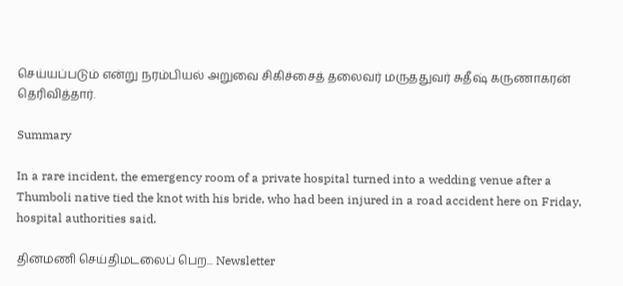செய்யப்படும் என்று நரம்பியல் அறுவை சிகிச்சைத் தலைவர் மருததுவர் சுதீஷ் கருணாகரன் தெரிவித்தார்.

Summary

In a rare incident, the emergency room of a private hospital turned into a wedding venue after a Thumboli native tied the knot with his bride, who had been injured in a road accident here on Friday, hospital authorities said.

தினமணி செய்திமடலைப் பெற... Newsletter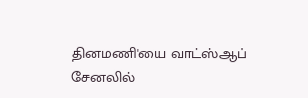தினமணி'யை வாட்ஸ்ஆப் சேனலில்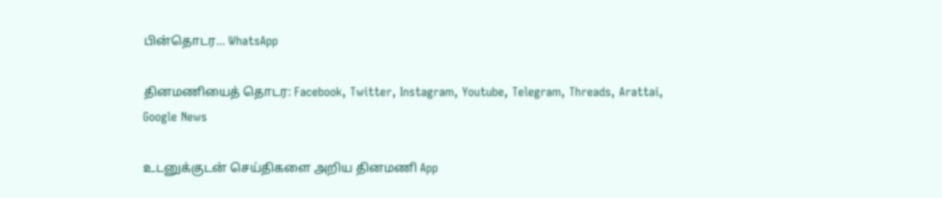பின்தொடர... WhatsApp

தினமணியைத் தொடர: Facebook, Twitter, Instagram, Youtube, Telegram, Threads, Arattai, Google News

உடனுக்குடன் செய்திகளை அறிய தினமணி App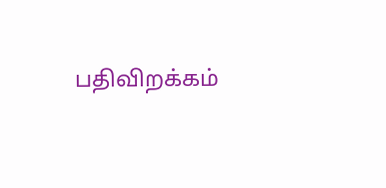பதிவிறக்கம்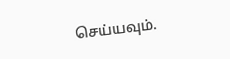செய்யவும்.